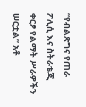“የብልጽግና የጠራ ፖሊሲ እና ስትራቴጂ ቀርፆ የልማት ሥራዎችን ሠርቷል” አቶ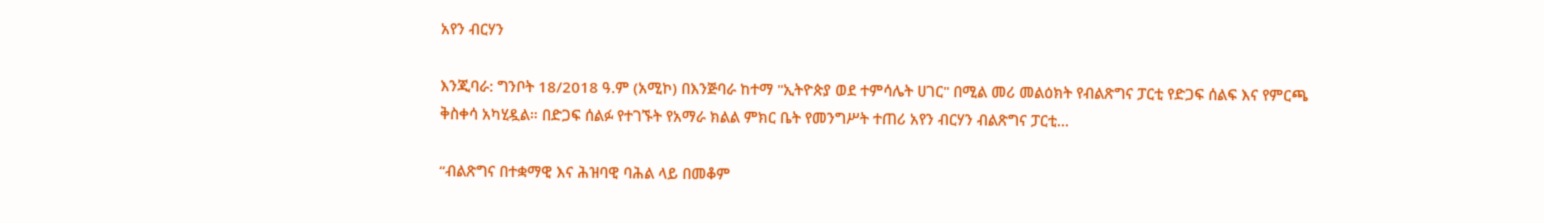አየን ብርሃን

እንጂባራ: ግንቦት 18/2018 ዓ.ም (አሚኮ) በእንጅባራ ከተማ "ኢትዮጵያ ወደ ተምሳሌት ሀገር" በሚል መሪ መልዕክት የብልጽግና ፓርቲ የድጋፍ ሰልፍ እና የምርጫ ቅስቀሳ አካሂዷል። በድጋፍ ሰልፉ የተገኙት የአማራ ክልል ምክር ቤት የመንግሥት ተጠሪ አየን ብርሃን ብልጽግና ፓርቲ...

“ብልጽግና በተቋማዊ እና ሕዝባዊ ባሕል ላይ በመቆም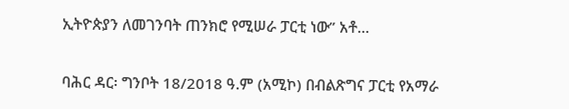ኢትዮጵያን ለመገንባት ጠንክሮ የሚሠራ ፓርቲ ነው” አቶ...

ባሕር ዳር፡ ግንቦት 18/2018 ዓ.ም (አሚኮ) በብልጽግና ፓርቲ የአማራ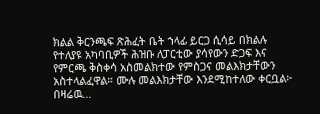ክልል ቅርንጫፍ ጽሕፈት ቤት ኀላፊ ይርጋ ሲሳይ በክልሉ የተለያዩ አካባቢዎች ሕዝቡ ለፓርቲው ያሳየውን ድጋፍ እና የምርጫ ቅስቀሳ አስመልክተው የምስጋና መልእክታቸውን አስተላልፈዋል። ሙሉ መልእክታቸው እንደሚከተለው ቀርቧል፦ በዛሬዉ...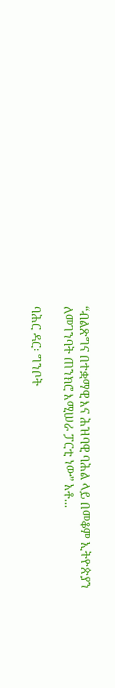“ብልጽግና በተቋማዊ እና ሕዝባዊ ባሕል ላይ በመቆም ኢትዮጵያን ለመገንባት ጠንክሮ እሚሠራ ፓርቲ ነው” አቶ...

ባሕር ዳር፡ ግንቦት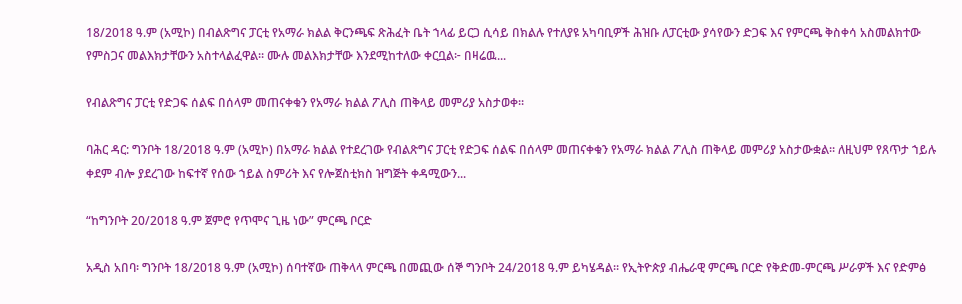18/2018 ዓ.ም (አሚኮ) በብልጽግና ፓርቲ የአማራ ክልል ቅርንጫፍ ጽሕፈት ቤት ኀላፊ ይርጋ ሲሳይ በክልሉ የተለያዩ አካባቢዎች ሕዝቡ ለፓርቲው ያሳየውን ድጋፍ እና የምርጫ ቅስቀሳ አስመልክተው የምስጋና መልእክታቸውን አስተላልፈዋል። ሙሉ መልእክታቸው እንደሚከተለው ቀርቧል፦ በዛሬዉ...

የብልጽግና ፓርቲ የድጋፍ ሰልፍ በሰላም መጠናቀቁን የአማራ ክልል ፖሊስ ጠቅላይ መምሪያ አስታወቀ።

ባሕር ዳር: ግንቦት 18/2018 ዓ.ም (አሚኮ) በአማራ ክልል የተደረገው የብልጽግና ፓርቲ የድጋፍ ሰልፍ በሰላም መጠናቀቁን የአማራ ክልል ፖሊስ ጠቅላይ መምሪያ አስታውቋል። ለዚህም የጸጥታ ኀይሉ ቀደም ብሎ ያደረገው ከፍተኛ የሰው ኀይል ስምሪት እና የሎጀስቲክስ ዝግጅት ቀዳሚውን...

“ከግንቦት 20/2018 ዓ.ም ጀምሮ የጥሞና ጊዜ ነው” ምርጫ ቦርድ

አዲስ አበባ፡ ግንቦት 18/2018 ዓ.ም (አሚኮ) ሰባተኛው ጠቅላላ ምርጫ በመጪው ሰኞ ግንቦት 24/2018 ዓ.ም ይካሄዳል። የኢትዮጵያ ብሔራዊ ምርጫ ቦርድ የቅድመ-ምርጫ ሥራዎች እና የድምፅ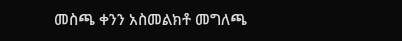መስጫ ቀንን አስመልክቶ መግለጫ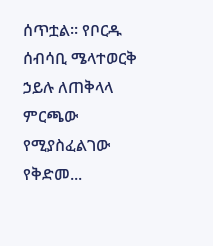ሰጥቷል። የቦርዱ ሰብሳቢ ሜላተወርቅ ኃይሉ ለጠቅላላ ምርጫው የሚያስፈልገው የቅድመ...